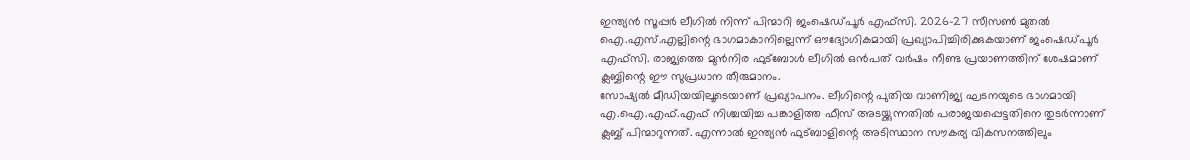ഇന്ത്യൻ സൂപ്പർ ലീഗിൽ നിന്ന് പിന്മാറി ജംഷെഡ്പൂർ എഫ്സി. 2026-27 സീസൺ മുതൽ ഐ.എസ്.എല്ലിന്റെ ഭാഗമാകാനില്ലെന്ന് ഔദ്യോഗികമായി പ്രഖ്യാപിച്ചിരിക്കുകയാണ് ജംഷെഡ്പൂർ എഫ്സി. രാജ്യത്തെ മുൻനിര ഫുട്ബോൾ ലീഗിൽ ഒൻപത് വർഷം നീണ്ട പ്രയാണത്തിന് ശേഷമാണ് ക്ലബ്ബിന്റെ ഈ സുപ്രധാന തീരുമാനം.
സോഷ്യൽ മീഡിയയിലൂടെയാണ് പ്രഖ്യാപനം. ലീഗിന്റെ പുതിയ വാണിജ്യ ഘടനയുടെ ഭാഗമായി എ.ഐ.എഫ്.എഫ് നിശ്ചയിച്ച പങ്കാളിത്ത ഫീസ് അടയ്ക്കുന്നതിൽ പരാജയപ്പെട്ടതിനെ തുടർന്നാണ് ക്ലബ്ബ് പിന്മാറുന്നത്. എന്നാൽ ഇന്ത്യൻ ഫുട്ബാളിന്റെ അടിസ്ഥാന സൗകര്യ വികസനത്തിലും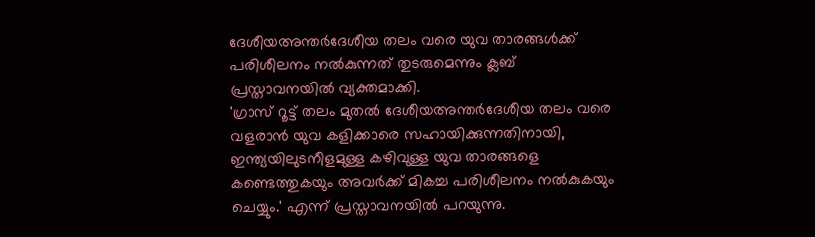ദേശീയഅന്തർദേശീയ തലം വരെ യുവ താരങ്ങൾക്ക് പരിശീലനം നൽകുന്നത് തുടരുമെന്നും ക്ലബ് പ്രസ്താവനയിൽ വ്യക്തമാക്കി.
'ഗ്രാസ് റൂട്ട് തലം മുതൽ ദേശീയഅന്തർദേശീയ തലം വരെ വളരാൻ യുവ കളിക്കാരെ സഹായിക്കുന്നതിനായി, ഇന്ത്യയിലുടനീളമുള്ള കഴിവുള്ള യുവ താരങ്ങളെ കണ്ടെത്തുകയും അവർക്ക് മികച്ച പരിശീലനം നൽകുകയും ചെയ്യും.' എന്ന് പ്രസ്താവനയിൽ പറയുന്നു.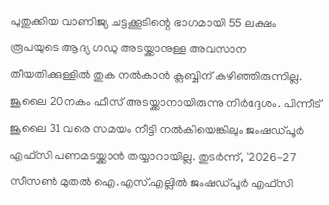പുതുക്കിയ വാണിജ്യ ചട്ടക്കൂടിന്റെ ഭാഗമായി 55 ലക്ഷം രൂപയുടെ ആദ്യ ഗഡു അടയ്ക്കാനുള്ള അവസാന തീയതിക്കുള്ളിൽ തുക നൽകാൻ ക്ലബ്ബിന് കഴിഞ്ഞിരുന്നില്ല.
ജൂലൈ 20നകം ഫീസ് അടയ്ക്കാനായിരുന്നു നിർദ്ദേശം. പിന്നീട് ജൂലൈ 31 വരെ സമയം നീട്ടി നൽകിയെങ്കിലും ജംഷഡ്പൂർ എഫ്സി പണമടയ്ക്കാൻ തയ്യാറായില്ല. തുടർന്ന്, '2026-27 സീസൺ മുതൽ ഐ.എസ്.എല്ലിൽ ജംഷഡ്പൂർ എഫ്സി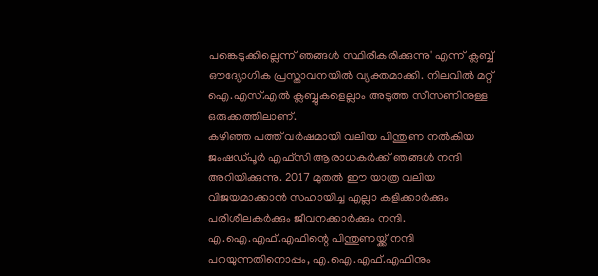പങ്കെടുക്കില്ലെന്ന് ഞങ്ങൾ സ്ഥിരീകരിക്കുന്നു' എന്ന് ക്ലബ്ബ് ഔദ്യോഗിക പ്രസ്താവനയിൽ വ്യക്തമാക്കി. നിലവിൽ മറ്റ് ഐ.എസ്.എൽ ക്ലബ്ബുകളെല്ലാം അടുത്ത സീസണിനുള്ള ഒരുക്കത്തിലാണ്.
കഴിഞ്ഞ പത്ത് വർഷമായി വലിയ പിന്തുണ നൽകിയ ജംഷഡ്പൂർ എഫ്സി ആരാധകർക്ക് ഞങ്ങൾ നന്ദി അറിയിക്കുന്നു. 2017 മുതൽ ഈ യാത്ര വലിയ വിജയമാക്കാൻ സഹായിച്ച എല്ലാ കളിക്കാർക്കും പരിശീലകർക്കും ജീവനക്കാർക്കും നന്ദി. എ.ഐ.എഫ്.എഫിന്റെ പിന്തുണയ്ക്ക് നന്ദി പറയുന്നതിനൊപ്പം, എ.ഐ.എഫ്.എഫിനും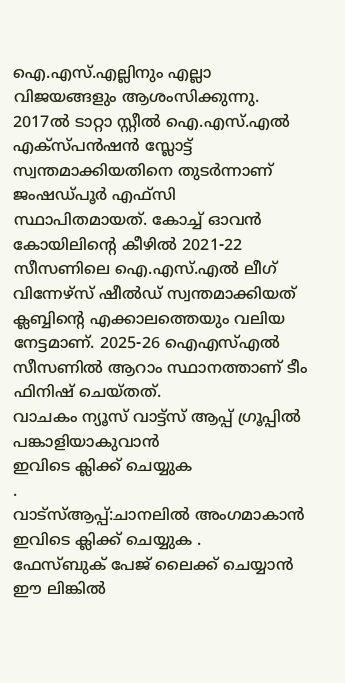ഐ.എസ്.എല്ലിനും എല്ലാ വിജയങ്ങളും ആശംസിക്കുന്നു.
2017ൽ ടാറ്റാ സ്റ്റീൽ ഐ.എസ്.എൽ എക്സ്പൻഷൻ സ്ലോട്ട് സ്വന്തമാക്കിയതിനെ തുടർന്നാണ് ജംഷഡ്പൂർ എഫ്സി സ്ഥാപിതമായത്. കോച്ച് ഓവൻ കോയിലിന്റെ കീഴിൽ 2021-22 സീസണിലെ ഐ.എസ്.എൽ ലീഗ് വിന്നേഴ്സ് ഷീൽഡ് സ്വന്തമാക്കിയത് ക്ലബ്ബിന്റെ എക്കാലത്തെയും വലിയ നേട്ടമാണ്. 2025-26 ഐഎസ്എൽ സീസണിൽ ആറാം സ്ഥാനത്താണ് ടീം ഫിനിഷ് ചെയ്തത്.
വാചകം ന്യൂസ് വാട്ട്സ് ആപ്പ് ഗ്രൂപ്പിൽ പങ്കാളിയാകുവാൻ
ഇവിടെ ക്ലിക്ക് ചെയ്യുക
.
വാട്സ്ആപ്പ്:ചാനലിൽ അംഗമാകാൻ ഇവിടെ ക്ലിക്ക് ചെയ്യുക .
ഫേസ്ബുക് പേജ് ലൈക്ക് ചെയ്യാൻ ഈ ലിങ്കിൽ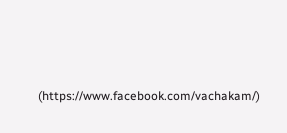(https://www.facebook.com/vachakam/)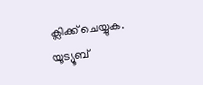ക്ലിക്ക് ചെയ്യുക.
യൂട്യൂബ്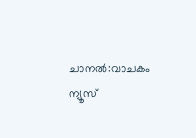ചാനൽ:വാചകം ന്യൂസ്